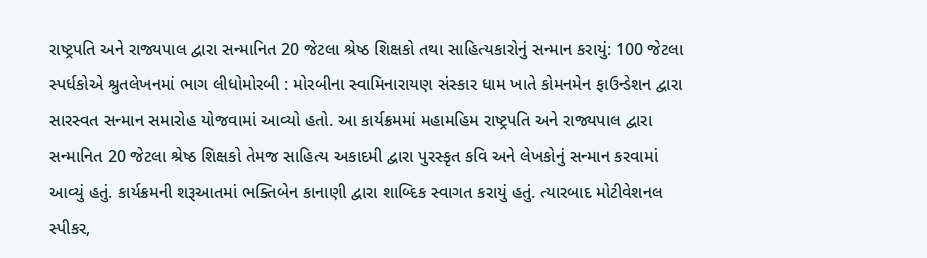રાષ્ટ્રપતિ અને રાજ્યપાલ દ્વારા સન્માનિત 20 જેટલા શ્રેષ્ઠ શિક્ષકો તથા સાહિત્યકારોનું સન્માન કરાયું: 100 જેટલા સ્પર્ધકોએ શ્રુતલેખનમાં ભાગ લીધોમોરબી : મોરબીના સ્વામિનારાયણ સંસ્કાર ધામ ખાતે કોમનમેન ફાઉન્ડેશન દ્વારા સારસ્વત સન્માન સમારોહ યોજવામાં આવ્યો હતો. આ કાર્યક્રમમાં મહામહિમ રાષ્ટ્રપતિ અને રાજ્યપાલ દ્વારા સન્માનિત 20 જેટલા શ્રેષ્ઠ શિક્ષકો તેમજ સાહિત્ય અકાદમી દ્વારા પુરસ્કૃત કવિ અને લેખકોનું સન્માન કરવામાં આવ્યું હતું. કાર્યક્રમની શરૂઆતમાં ભક્તિબેન કાનાણી દ્વારા શાબ્દિક સ્વાગત કરાયું હતું. ત્યારબાદ મોટીવેશનલ સ્પીકર,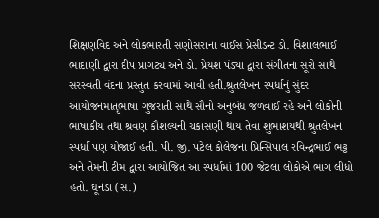શિક્ષણવિદ અને લોકભારતી સણોસરાના વાઈસ પ્રેસીડન્ટ ડો. વિશાલભાઈ ભાદાણી દ્વારા દીપ પ્રાગટ્ય અને ડો. પ્રેયશ પંડ્યા દ્વારા સંગીતના સૂરો સાથે સરસ્વતી વંદના પ્રસ્તુત કરવામાં આવી હતી.શ્રુતલેખન સ્પર્ધાનું સુંદર આયોજનમાતૃભાષા ગુજરાતી સાથે સૌનો અનુબંધ જળવાઈ રહે અને લોકોની ભાષાકીય તથા શ્રવણ કૌશલ્યની ચકાસણી થાય તેવા શુભાશયથી શ્રુતલેખન સ્પર્ધા પણ યોજાઈ હતી. પી. જી. પટેલ કોલેજના પ્રિન્સિપાલ રવિન્દ્રભાઈ ભટ્ટ અને તેમની ટીમ દ્વારા આયોજિત આ સ્પર્ધામાં 100 જેટલા લોકોએ ભાગ લીધો હતો. ઘૂનડા (સ.)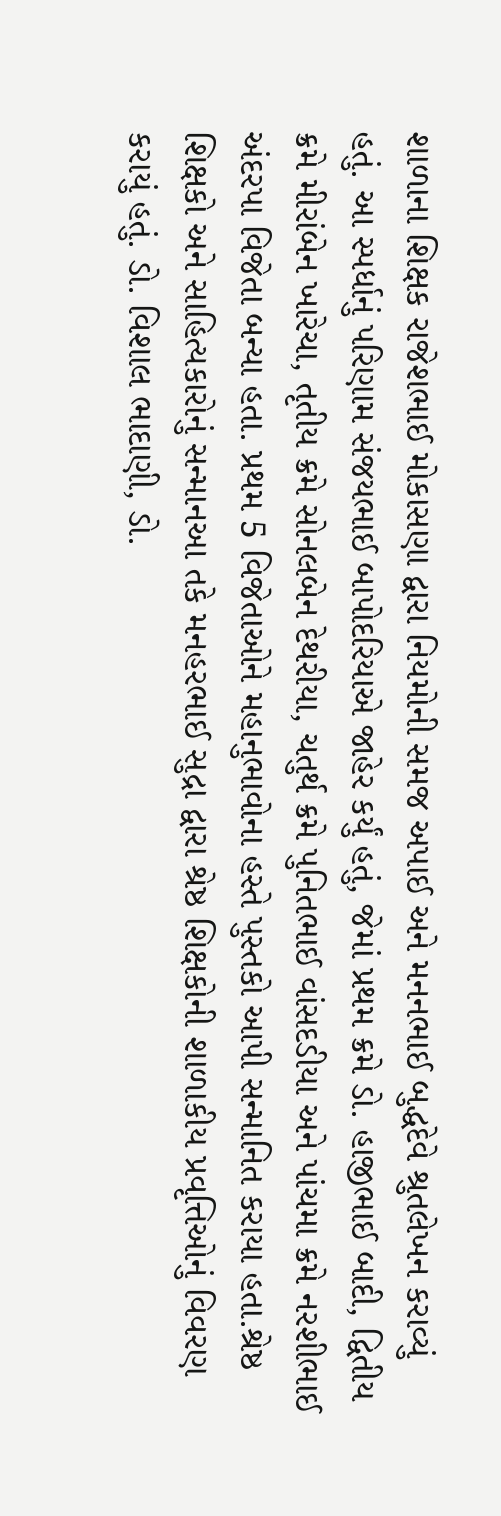શાળાના શિક્ષક રાજેશભાઈ મોકાસણા દ્વારા નિયમોની સમજ અપાઈ અને મનનભાઈ બુદ્ધદેવે શ્રુતલેખન કરાવ્યું હતું. આ સ્પર્ધાનું પરિણામ સંજયભાઈ બાપોદરિયાએ જાહેર કર્યું હતું, જેમાં પ્રથમ ક્રમે ડો. હાજીભાઈ બાદી, દ્વિતીય ક્રમે મીરાંબેન ખારેચા, તૃતીય ક્રમે સોનલબેન દેથરીયા, ચતુર્થ ક્રમે પુનિતભાઈ વાંસદડીયા અને પાંચમા ક્રમે નરશીભાઈ અંદરપા વિજેતા બન્યા હતા. પ્રથમ 5 વિજેતાઓને મહાનુભાવોના હસ્તે પુસ્તકો આપી સન્માનિત કરાયા હતા.શ્રેષ્ઠ શિક્ષકો અને સાહિત્યકારોનું સન્માનઆ તકે મનહરભાઈ સુદ્રા દ્વારા શ્રેષ્ઠ શિક્ષકોની શાળાકીય પ્રવૃત્તિઓનું વિવરણ કરાયું હતું. ડો. વિશાલ ભાદાણી, ડો.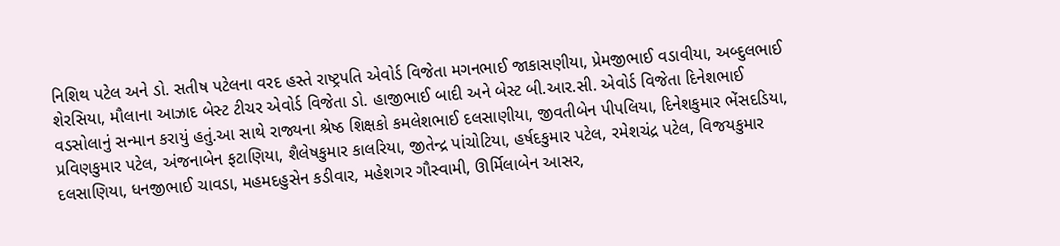નિશિથ પટેલ અને ડો. સતીષ પટેલના વરદ હસ્તે રાષ્ટ્રપતિ એવોર્ડ વિજેતા મગનભાઈ જાકાસણીયા, પ્રેમજીભાઈ વડાવીયા, અબ્દુલભાઈ શેરસિયા, મૌલાના આઝાદ બેસ્ટ ટીચર એવોર્ડ વિજેતા ડો. હાજીભાઈ બાદી અને બેસ્ટ બી.આર.સી. એવોર્ડ વિજેતા દિનેશભાઈ વડસોલાનું સન્માન કરાયું હતું.આ સાથે રાજ્યના શ્રેષ્ઠ શિક્ષકો કમલેશભાઈ દલસાણીયા, જીવતીબેન પીપલિયા, દિનેશકુમાર ભેંસદડિયા, પ્રવિણકુમાર પટેલ, અંજનાબેન ફટાણિયા, શૈલેષકુમાર કાલરિયા, જીતેન્દ્ર પાંચોટિયા, હર્ષદકુમાર પટેલ, રમેશચંદ્ર પટેલ, વિજયકુમાર દલસાણિયા, ધનજીભાઈ ચાવડા, મહમદહુસેન કડીવાર, મહેશગર ગૌસ્વામી, ઊર્મિલાબેન આસર,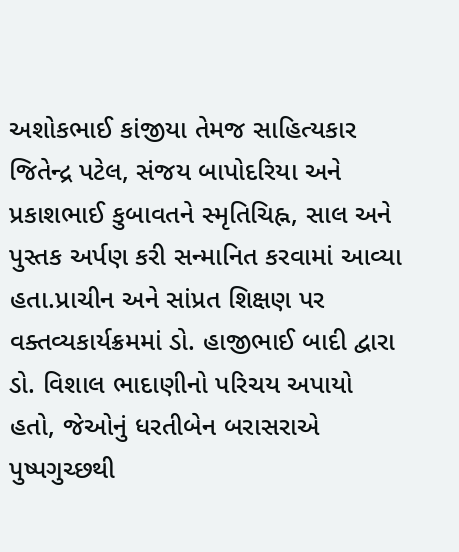અશોકભાઈ કાંજીયા તેમજ સાહિત્યકાર જિતેન્દ્ર પટેલ, સંજય બાપોદરિયા અને પ્રકાશભાઈ કુબાવતને સ્મૃતિચિહ્ન, સાલ અને પુસ્તક અર્પણ કરી સન્માનિત કરવામાં આવ્યા હતા.પ્રાચીન અને સાંપ્રત શિક્ષણ પર વક્તવ્યકાર્યક્રમમાં ડો. હાજીભાઈ બાદી દ્વારા ડો. વિશાલ ભાદાણીનો પરિચય અપાયો હતો, જેઓનું ધરતીબેન બરાસરાએ પુષ્પગુચ્છથી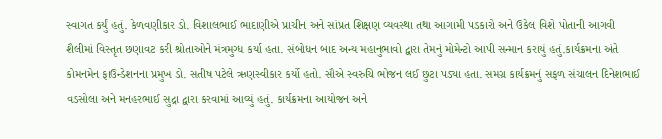સ્વાગત કર્યું હતું. કેળવણીકાર ડો. વિશાલભાઈ ભાદાણીએ પ્રાચીન અને સાંપ્રત શિક્ષણ વ્યવસ્થા તથા આગામી પડકારો અને ઉકેલ વિશે પોતાની આગવી શૈલીમાં વિસ્તૃત છણાવટ કરી શ્રોતાઓને મંત્રમુગ્ધ કર્યા હતા. સંબોધન બાદ અન્ય મહાનુભાવો દ્વારા તેમનું મોમેન્ટો આપી સન્માન કરાયું હતું.કાર્યક્રમના અંતે કોમનમેન ફાઉન્ડેશનના પ્રમુખ ડો. સતીષ પટેલે ઋણસ્વીકાર કર્યો હતો. સૌએ સ્વરુચિ ભોજન લઈ છુટા પડ્યા હતા. સમગ્ર કાર્યક્રમનું સફળ સંચાલન દિનેશભાઈ વડસોલા અને મનહરભાઈ સુદ્રા દ્વારા કરવામાં આવ્યું હતું. કાર્યક્રમના આયોજન અને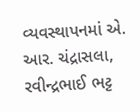વ્યવસ્થાપનમાં એ. આર. ચંદ્રાસલા, રવીન્દ્રભાઈ ભટ્ટ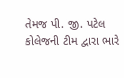તેમજ પી. જી. પટેલ કોલેજની ટીમ દ્વારા ભારે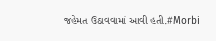જહેમત ઉઠાવવામાં આવી હતી.#Morbi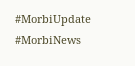#MorbiUpdate #MorbiNews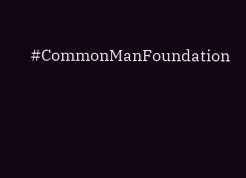#CommonManFoundation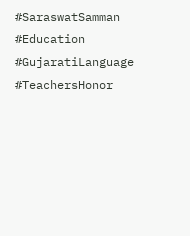#SaraswatSamman #Education #GujaratiLanguage #TeachersHonor